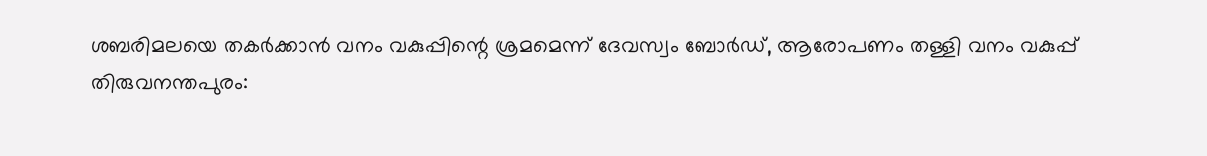ശബരിമലയെ തകർക്കാൻ വനം വകുപ്പിന്റെ ശ്രമമെന്ന് ദേവസ്വം ബോർഡ്, ആരോപണം തള്ളി വനം വകുപ്പ്
തിരുവനന്തപുരം: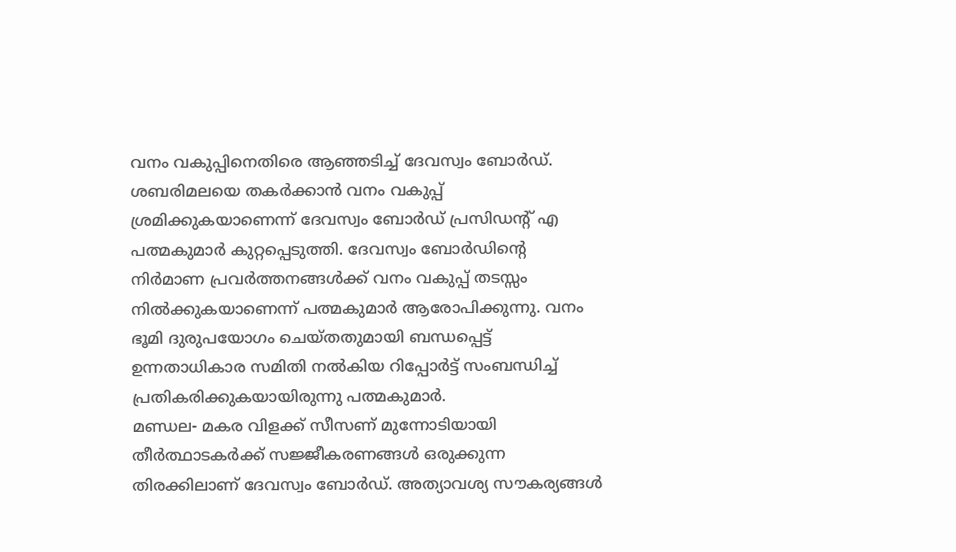വനം വകുപ്പിനെതിരെ ആഞ്ഞടിച്ച് ദേവസ്വം ബോർഡ്. ശബരിമലയെ തകർക്കാൻ വനം വകുപ്പ് ശ്രമിക്കുകയാണെന്ന് ദേവസ്വം ബോർഡ് പ്രസിഡന്റ് എ പത്മകുമാർ കുറ്റപ്പെടുത്തി. ദേവസ്വം ബോർഡിന്റെ നിർമാണ പ്രവർത്തനങ്ങൾക്ക് വനം വകുപ്പ് തടസ്സം നിൽക്കുകയാണെന്ന് പത്മകുമാർ ആരോപിക്കുന്നു. വനം ഭൂമി ദുരുപയോഗം ചെയ്തതുമായി ബന്ധപ്പെട്ട് ഉന്നതാധികാര സമിതി നൽകിയ റിപ്പോർട്ട് സംബന്ധിച്ച് പ്രതികരിക്കുകയായിരുന്നു പത്മകുമാർ.
മണ്ഡല- മകര വിളക്ക് സീസണ് മുന്നോടിയായി തീർത്ഥാടകർക്ക് സജ്ജീകരണങ്ങൾ ഒരുക്കുന്ന തിരക്കിലാണ് ദേവസ്വം ബോർഡ്. അത്യാവശ്യ സൗകര്യങ്ങൾ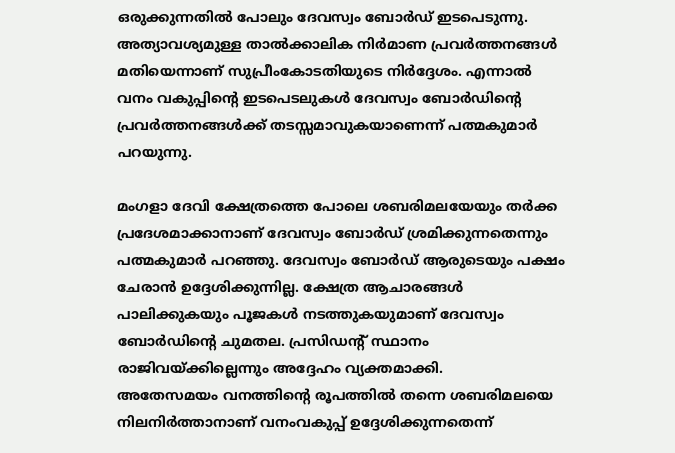ഒരുക്കുന്നതിൽ പോലും ദേവസ്വം ബോർഡ് ഇടപെടുന്നു. അത്യാവശ്യമുള്ള താൽക്കാലിക നിർമാണ പ്രവർത്തനങ്ങൾ മതിയെന്നാണ് സുപ്രീംകോടതിയുടെ നിർദ്ദേശം. എന്നാൽ വനം വകുപ്പിന്റെ ഇടപെടലുകൾ ദേവസ്വം ബോർഡിന്റെ പ്രവർത്തനങ്ങൾക്ക് തടസ്സമാവുകയാണെന്ന് പത്മകുമാർ പറയുന്നു.

മംഗളാ ദേവി ക്ഷേത്രത്തെ പോലെ ശബരിമലയേയും തർക്ക പ്രദേശമാക്കാനാണ് ദേവസ്വം ബോർഡ് ശ്രമിക്കുന്നതെന്നും പത്മകുമാർ പറഞ്ഞു. ദേവസ്വം ബോർഡ് ആരുടെയും പക്ഷം ചേരാൻ ഉദ്ദേശിക്കുന്നില്ല. ക്ഷേത്ര ആചാരങ്ങൾ പാലിക്കുകയും പൂജകൾ നടത്തുകയുമാണ് ദേവസ്വം ബോർഡിന്റെ ചുമതല. പ്രസിഡന്റ് സ്ഥാനം രാജിവയ്ക്കില്ലെന്നും അദ്ദേഹം വ്യക്തമാക്കി.
അതേസമയം വനത്തിന്റെ രൂപത്തിൽ തന്നെ ശബരിമലയെ നിലനിർത്താനാണ് വനംവകുപ്പ് ഉദ്ദേശിക്കുന്നതെന്ന്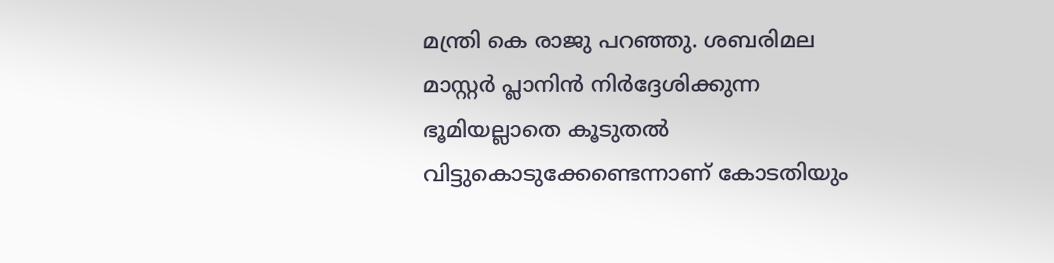മന്ത്രി കെ രാജു പറഞ്ഞു. ശബരിമല മാസ്റ്റർ പ്ലാനിൻ നിർദ്ദേശിക്കുന്ന ഭൂമിയല്ലാതെ കൂടുതൽ വിട്ടുകൊടുക്കേണ്ടെന്നാണ് കോടതിയും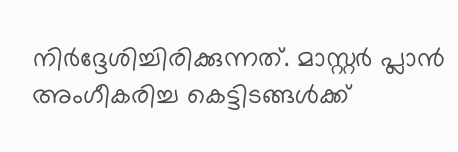നിർദ്ദേശിച്ചിരിക്കുന്നത്. മാസ്റ്റർ പ്ലാൻ അംഗീകരിച്ച കെട്ടിടങ്ങൾക്ക്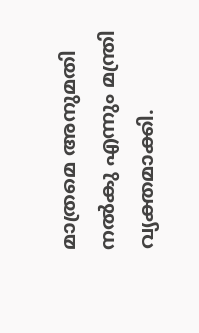മാത്രമെ അനുമതി നൽകു എന്നും മന്ത്രി വ്യക്തമാക്കി.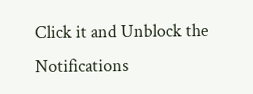Click it and Unblock the Notifications